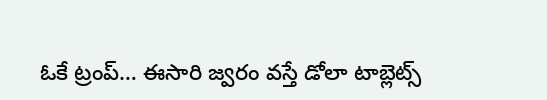ఓకే ట్రంప్‌… ఈసారి జ్వరం వస్తే డోలా టాబ్లెట్స్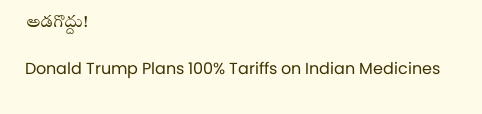అడగొద్దు!

Donald Trump Plans 100% Tariffs on Indian Medicines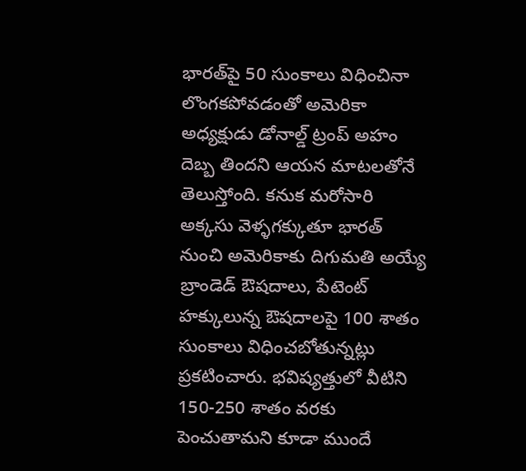భారత్‌పై 50 సుంకాలు విధించినా లొంగకపోవడంతో అమెరికా అధ్యక్షుడు డోనాల్డ్ ట్రంప్‌ అహం దెబ్బ తిందని ఆయన మాటలతోనే తెలుస్తోంది. కనుక మరోసారి అక్కసు వెళ్ళగక్కుతూ భారత్‌ నుంచి అమెరికాకు దిగుమతి అయ్యే బ్రాండెడ్ ఔషదాలు, పేటెంట్ హక్కులున్న ఔషదాలపై 100 శాతం సుంకాలు విధించబోతున్నట్లు ప్రకటించారు. భవిష్యత్తులో వీటిని 150-250 శాతం వరకు పెంచుతామని కూడా ముందే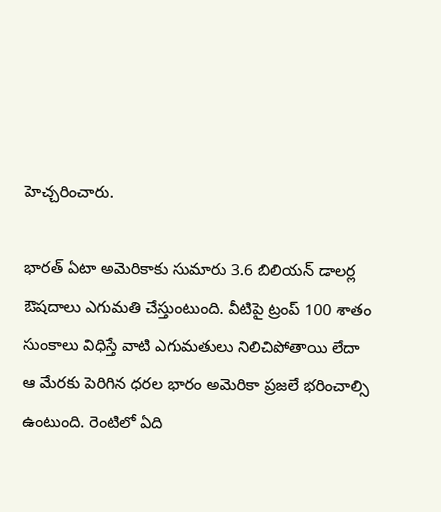హెచ్చరించారు.

భారత్‌ ఏటా అమెరికాకు సుమారు 3.6 బిలియన్ డాలర్ల ఔషదాలు ఎగుమతి చేస్తుంటుంది. వీటిపై ట్రంప్‌ 100 శాతం సుంకాలు విధిస్తే వాటి ఎగుమతులు నిలిచిపోతాయి లేదా ఆ మేరకు పెరిగిన ధరల భారం అమెరికా ప్రజలే భరించాల్సి ఉంటుంది. రెంటిలో ఏది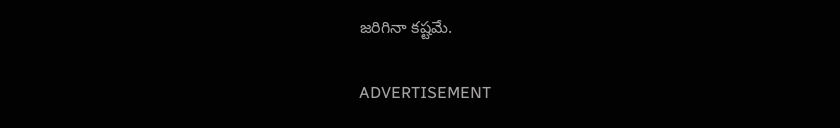జరిగినా కష్టమే.

ADVERTISEMENT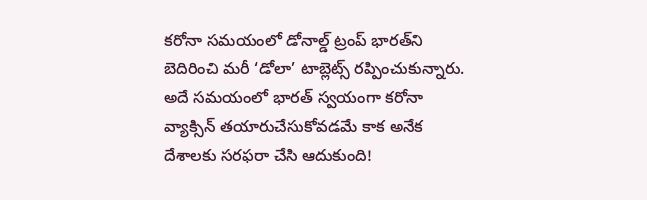కరోనా సమయంలో డోనాల్డ్ ట్రంప్‌ భారత్‌ని బెదిరించి మరీ ‘డోలా’ టాబ్లెట్స్ రప్పించుకున్నారు. అదే సమయంలో భారత్‌ స్వయంగా కరోనా వ్యాక్సిన్ తయారుచేసుకోవడమే కాక అనేక దేశాలకు సరఫరా చేసి ఆదుకుంది!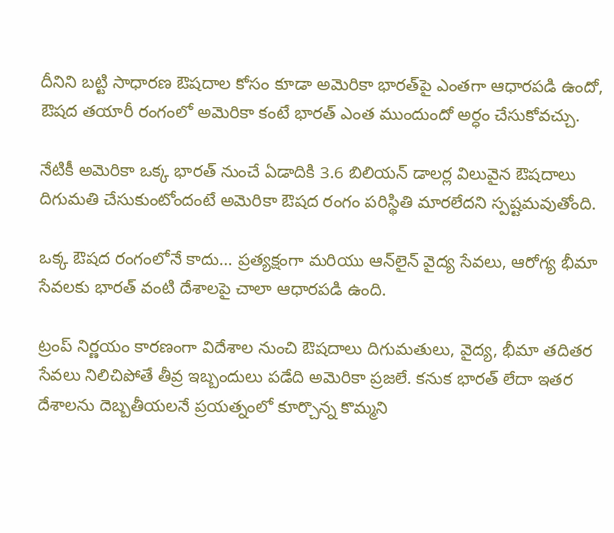దీనిని బట్టి సాధారణ ఔషదాల కోసం కూడా అమెరికా భారత్‌పై ఎంతగా ఆధారపడి ఉందో, ఔషద తయారీ రంగంలో అమెరికా కంటే భారత్‌ ఎంత ముందుందో అర్ధం చేసుకోవచ్చు.

నేటికీ అమెరికా ఒక్క భారత్‌ నుంచే ఏడాదికి 3.6 బిలియన్ డాలర్ల విలువైన ఔషదాలు దిగుమతి చేసుకుంటోందంటే అమెరికా ఔషద రంగం పరిస్థితి మారలేదని స్పష్టమవుతోంది.

ఒక్క ఔషద రంగంలోనే కాదు… ప్రత్యక్షంగా మరియు ఆన్‌లైన్‌ వైద్య సేవలు, ఆరోగ్య భీమా సేవలకు భారత్‌ వంటి దేశాలపై చాలా ఆధారపడి ఉంది.

ట్రంప్‌ నిర్ణయం కారణంగా విదేశాల నుంచి ఔషదాలు దిగుమతులు, వైద్య, భీమా తదితర సేవలు నిలిచిపోతే తీవ్ర ఇబ్బందులు పడేది అమెరికా ప్రజలే. కనుక భారత్‌ లేదా ఇతర దేశాలను దెబ్బతీయలనే ప్రయత్నంలో కూర్చొన్న కొమ్మని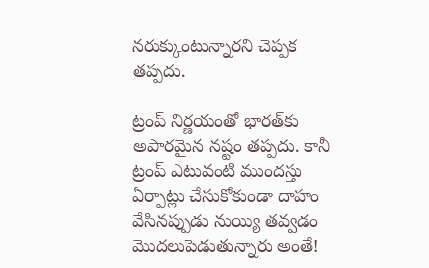నరుక్కుంటున్నారని చెప్పక తప్పదు.

ట్రంప్‌ నిర్ణయంతో భారత్‌కు అపారమైన నష్టం తప్పదు. కానీ ట్రంప్‌ ఎటువంటి ముందస్తు ఏర్పాట్లు చేసుకోకుండా దాహం వేసినప్పుడు నుయ్యి తవ్వడం మొదలుపెడుతున్నారు అంతే!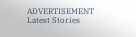ADVERTISEMENT
Latest Stories